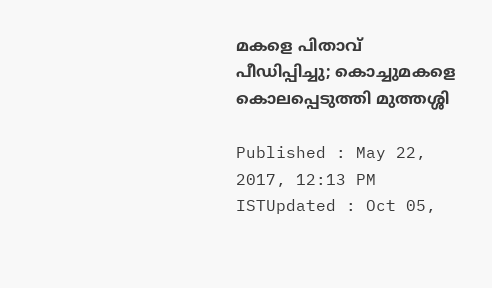മകളെ പിതാവ് പീഡിപ്പിച്ചു; കൊച്ചുമകളെ കൊലപ്പെടുത്തി മുത്തശ്ശി

Published : May 22, 2017, 12:13 PM ISTUpdated : Oct 05,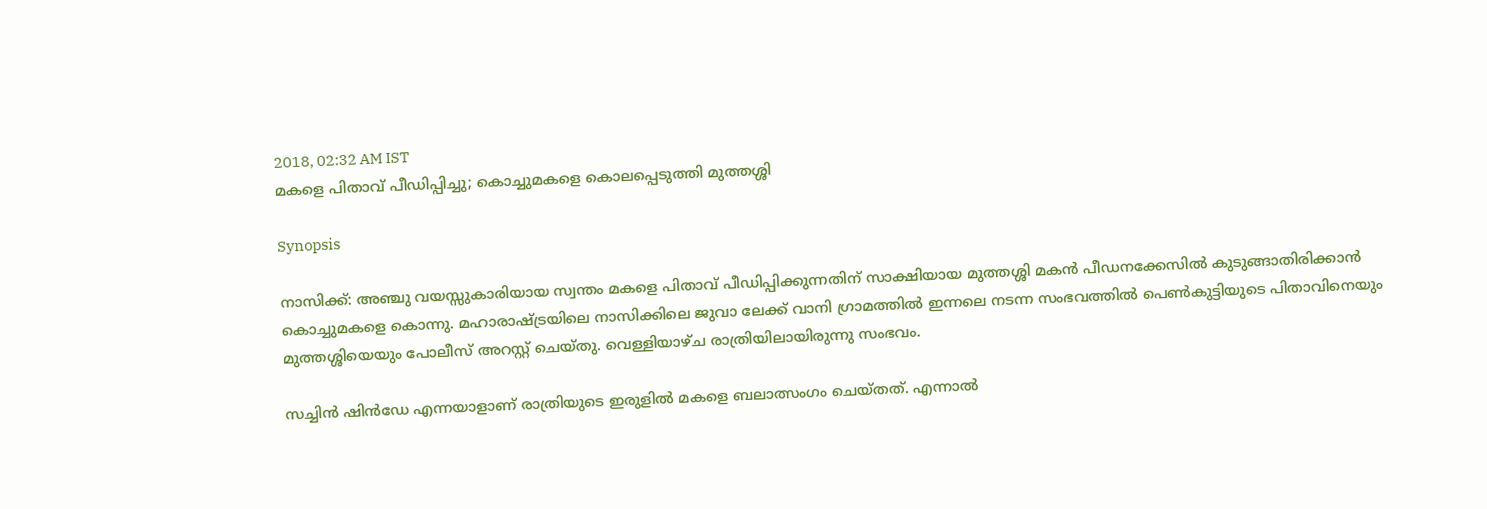2018, 02:32 AM IST
മകളെ പിതാവ് പീഡിപ്പിച്ചു; കൊച്ചുമകളെ കൊലപ്പെടുത്തി മുത്തശ്ശി

Synopsis

നാസിക്ക്: അഞ്ചു വയസ്സുകാരിയായ സ്വന്തം മകളെ പിതാവ് പീഡിപ്പിക്കുന്നതിന് സാക്ഷിയായ മുത്തശ്ശി മകന്‍ പീഡനക്കേസില്‍ കുടുങ്ങാതിരിക്കാന്‍ കൊച്ചുമകളെ കൊന്നു. മഹാരാഷ്ട്രയിലെ നാസിക്കിലെ ജുവാ ലേക്ക് വാനി ഗ്രാമത്തില്‍ ഇന്നലെ നടന്ന സംഭവത്തില്‍ പെണ്‍കുട്ടിയുടെ പിതാവിനെയും മുത്തശ്ശിയെയും പോലീസ് അറസ്റ്റ് ചെയ്തു. വെള്ളിയാഴ്ച രാത്രിയിലായിരുന്നു സംഭവം.

സച്ചിന്‍ ഷിന്‍ഡേ എന്നയാളാണ് രാത്രിയുടെ ഇരുളില്‍ മകളെ ബലാത്സംഗം ചെയ്തത്. എന്നാല്‍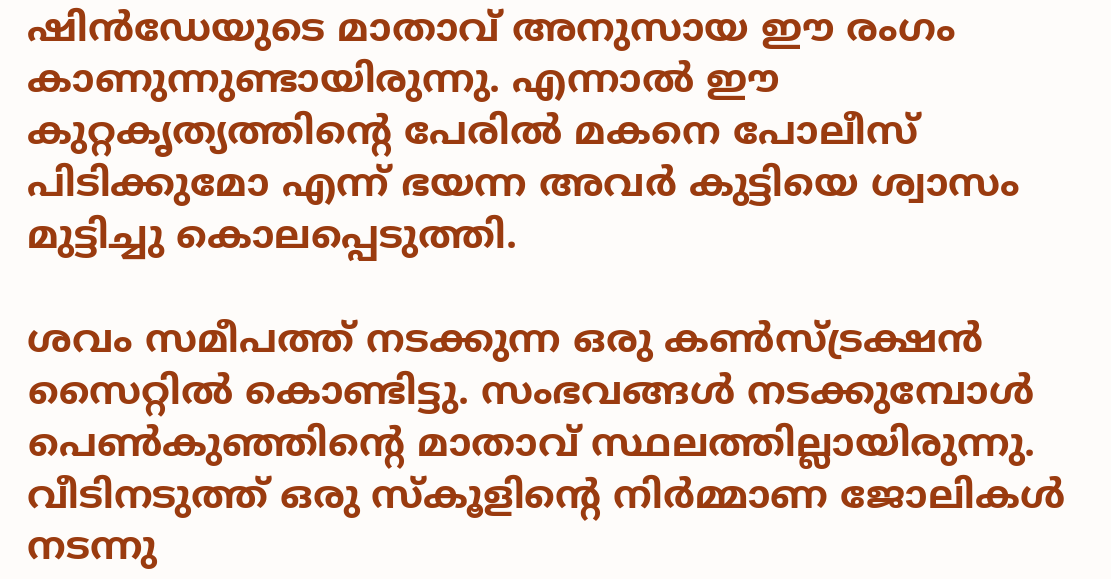ഷിന്‍ഡേയുടെ മാതാവ് അനുസായ ഈ രംഗം കാണുന്നുണ്ടായിരുന്നു. എന്നാല്‍ ഈ കുറ്റകൃത്യത്തിന്റെ പേരില്‍ മകനെ പോലീസ് പിടിക്കുമോ എന്ന് ഭയന്ന അവര്‍ കുട്ടിയെ ശ്വാസം മുട്ടിച്ചു കൊലപ്പെടുത്തി.

ശവം സമീപത്ത് നടക്കുന്ന ഒരു കണ്‍സ്ട്രക്ഷന്‍ സൈറ്റില്‍ കൊണ്ടിട്ടു. സംഭവങ്ങള്‍ നടക്കുമ്പോള്‍ പെണ്‍കുഞ്ഞിന്റെ മാതാവ് സ്ഥലത്തില്ലായിരുന്നു. വീടിനടുത്ത് ഒരു സ്‌കൂളിന്റെ നിര്‍മ്മാണ ജോലികള്‍ നടന്നു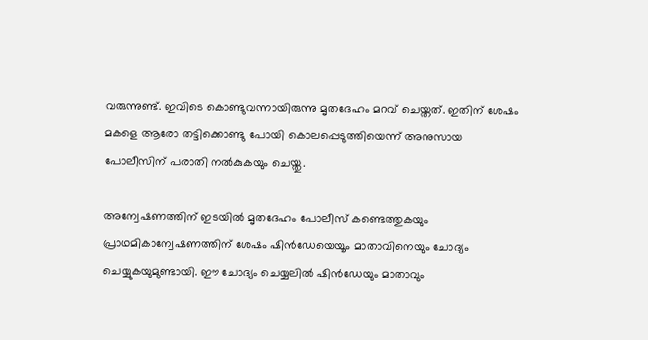വരുന്നുണ്ട്. ഇവിടെ കൊണ്ടുവന്നായിരുന്നു മൃതദേഹം മറവ് ചെയ്തത്. ഇതിന് ശേഷം മകളെ ആരോ തട്ടിക്കൊണ്ടു പോയി കൊലപ്പെടുത്തിയെന്ന് അനുസായ പോലീസിന് പരാതി നല്‍കുകയും ചെയ്തു.

അന്വേഷണത്തിന് ഇടയില്‍ മൃതദേഹം പോലീസ് കണ്ടെത്തുകയും പ്രാഥമികാന്വേഷണത്തിന് ശേഷം ഷിന്‍ഡേയെയൂം മാതാവിനെയും ചോദ്യം ചെയ്യുകയുമുണ്ടായി. ഈ ചോദ്യം ചെയ്യലില്‍ ഷിന്‍ഡേയും മാതാവും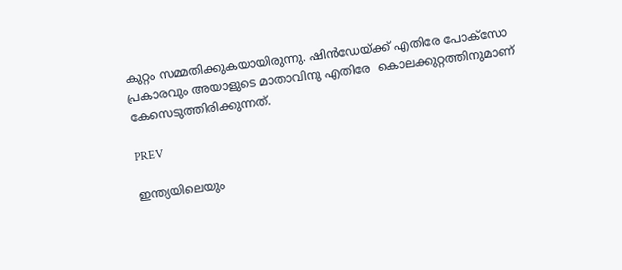കുറ്റം സമ്മതിക്കുകയായിരുന്നു. ഷിന്‍ഡേയ്ക്ക് എതിരേ പോക്സോ പ്രകാരവും അയാളുടെ മാതാവിനു എതിരേ  കൊലക്കുറ്റത്തിനുമാണ് കേസെടുത്തിരിക്കുന്നത്.

PREV

ഇന്ത്യയിലെയും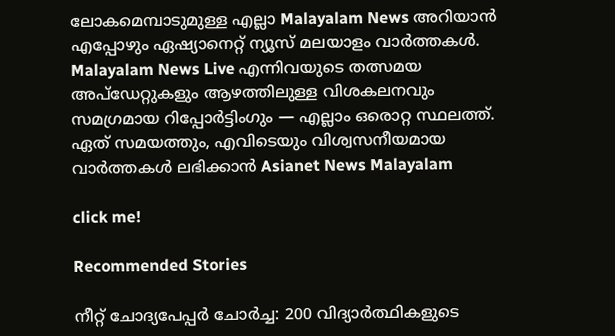ലോകമെമ്പാടുമുള്ള എല്ലാ Malayalam News അറിയാൻ എപ്പോഴും ഏഷ്യാനെറ്റ് ന്യൂസ് മലയാളം വാർത്തകൾ. Malayalam News Live എന്നിവയുടെ തത്സമയ അപ്‌ഡേറ്റുകളും ആഴത്തിലുള്ള വിശകലനവും സമഗ്രമായ റിപ്പോർട്ടിംഗും — എല്ലാം ഒരൊറ്റ സ്ഥലത്ത്. ഏത് സമയത്തും, എവിടെയും വിശ്വസനീയമായ വാർത്തകൾ ലഭിക്കാൻ Asianet News Malayalam

click me!

Recommended Stories

നീറ്റ് ചോദ്യപേപ്പർ ചോർച്ച: 200 വിദ്യാർത്ഥികളുടെ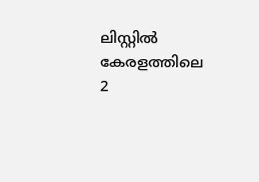ലിസ്റ്റിൽ കേരളത്തിലെ 2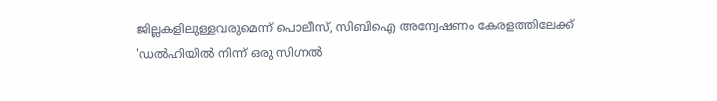ജില്ലകളിലുള്ളവരുമെന്ന് പൊലീസ്, സിബിഐ അന്വേഷണം കേരളത്തിലേക്ക്
'ഡൽഹിയിൽ നിന്ന് ഒരു സിഗ്നൽ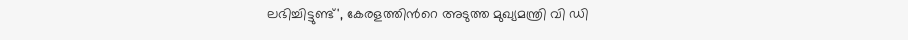ലഭിച്ചിട്ടുണ്ട്', കേരളത്തിന്‍റെ അടുത്ത മുഖ്യമന്ത്രി വി ഡി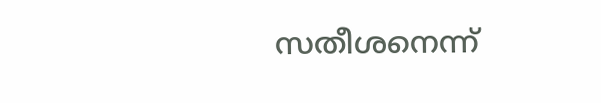സതീശനെന്ന്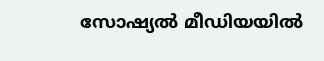സോഷ്യൽ മീഡിയയിൽ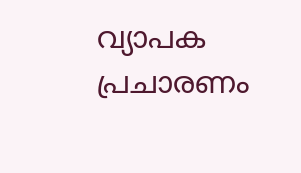വ്യാപക പ്രചാരണം